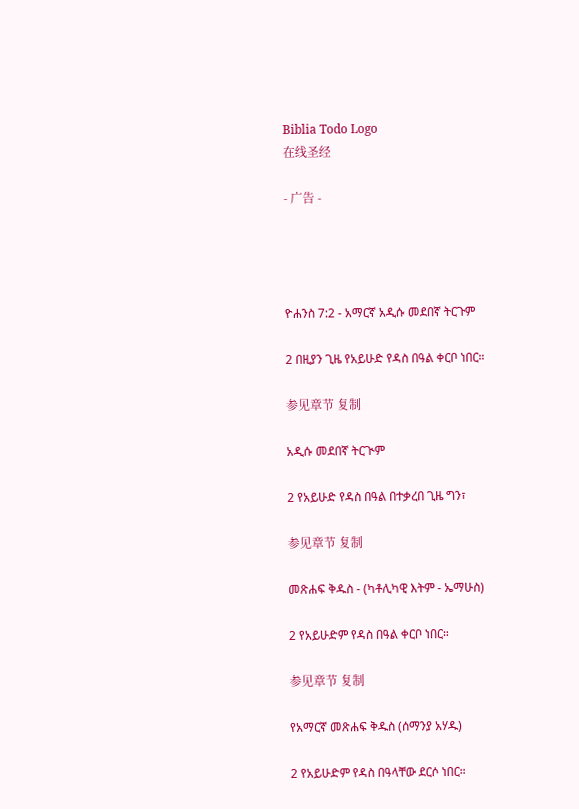Biblia Todo Logo
在线圣经

- 广告 -




ዮሐንስ 7:2 - አማርኛ አዲሱ መደበኛ ትርጉም

2 በዚያን ጊዜ የአይሁድ የዳስ በዓል ቀርቦ ነበር።

参见章节 复制

አዲሱ መደበኛ ትርጒም

2 የአይሁድ የዳስ በዓል በተቃረበ ጊዜ ግን፣

参见章节 复制

መጽሐፍ ቅዱስ - (ካቶሊካዊ እትም - ኤማሁስ)

2 የአይሁድም የዳስ በዓል ቀርቦ ነበር።

参见章节 复制

የአማርኛ መጽሐፍ ቅዱስ (ሰማንያ አሃዱ)

2 የአይሁድም የዳስ በዓላቸው ደርሶ ነበር።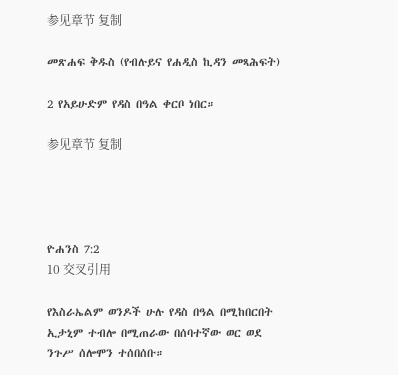参见章节 复制

መጽሐፍ ቅዱስ (የብሉይና የሐዲስ ኪዳን መጻሕፍት)

2 የአይሁድም የዳስ በዓል ቀርቦ ነበር።

参见章节 复制




ዮሐንስ 7:2
10 交叉引用

የእስራኤልም ወንዶች ሁሉ የዳስ በዓል በሚከበርበት ኢታኒም ተብሎ በሚጠራው በሰባተኛው ወር ወደ ንጉሥ ሰሎሞን ተሰበሰቡ።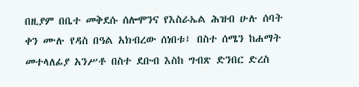በዚያም በቤተ መቅደሱ ሰሎሞንና የእስራኤል ሕዝብ ሁሉ ሰባት ቀን ሙሉ የዳስ በዓል አክብረው ሰነበቱ፤ በስተ ሰሜን ከሐማት መተላለፊያ አንሥቶ በስተ ደቡብ እስከ ግብጽ ድንበር ድረስ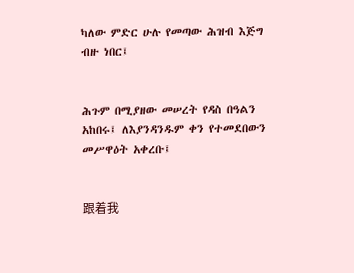ካለው ምድር ሁሉ የመጣው ሕዝብ እጅግ ብዙ ነበር፤


ሕጉም በሚያዘው መሠረት የዳስ በዓልን አከበሩ፤ ለእያንዳንዱም ቀን የተመደበውን መሥዋዕት አቀረቡ፤


跟着我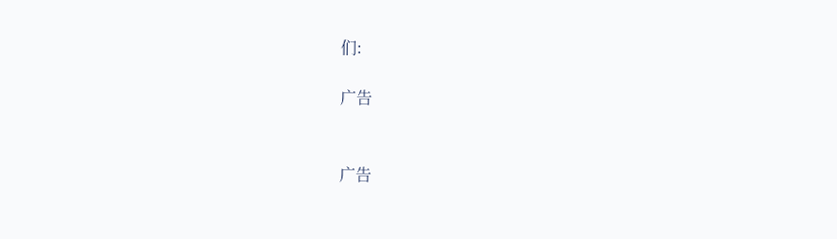们:

广告


广告